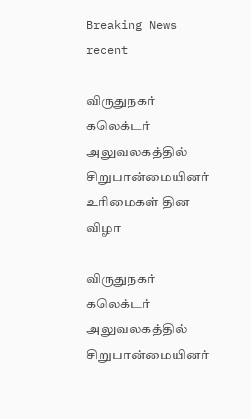Breaking News
recent

விருதுநகர் கலெக்டர் அலுவலகத்தில் சிறுபான்மையினர் உரிமைகள் தின விழா

விருதுநகர் கலெக்டர் அலுவலகத்தில் சிறுபான்மையினர்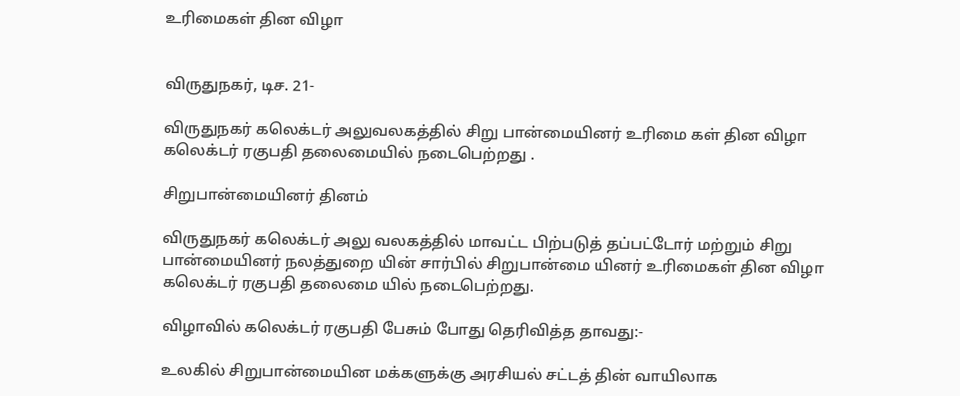உரிமைகள் தின விழா


விருதுநகர், டிச. 21-

விருதுநகர் கலெக்டர் அலுவலகத்தில் சிறு பான்மையினர் உரிமை கள் தின விழா கலெக்டர் ரகுபதி தலைமையில் நடைபெற்றது .

சிறுபான்மையினர் தினம்

விருதுநகர் கலெக்டர் அலு வலகத்தில் மாவட்ட பிற்படுத் தப்பட்டோர் மற்றும் சிறு பான்மையினர் நலத்துறை யின் சார்பில் சிறுபான்மை யினர் உரிமைகள் தின விழா கலெக்டர் ரகுபதி தலைமை யில் நடைபெற்றது.

விழாவில் கலெக்டர் ரகுபதி பேசும் போது தெரிவித்த தாவது:-

உலகில் சிறுபான்மையின மக்களுக்கு அரசியல் சட்டத் தின் வாயிலாக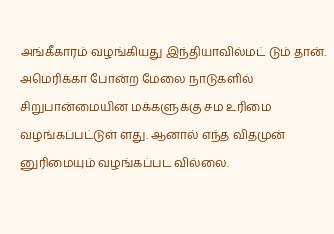அங்கீகாரம் வழங்கியது இந்தியாவில்மட் டும் தான். அமெரிக்கா போன்ற மேலை நாடுகளில் சிறுபான்மையின மக்களுக்கு சம உரிமை வழங்கப்பட்டுள் ளது. ஆனால் எந்த விதமுன் னுரிமையும் வழங்கப்பட வில்லை.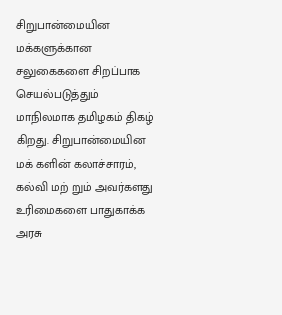சிறுபான்மையின மக்களுக்கான சலுகைகளை சிறப்பாக செயல்படுத்தும் மாநிலமாக தமிழகம் திகழ் கிறது. சிறுபான்மையின மக் களின் கலாச்சாரம், கல்வி மற் றும் அவர்களது உரிமைகளை பாதுகாக்க அரசு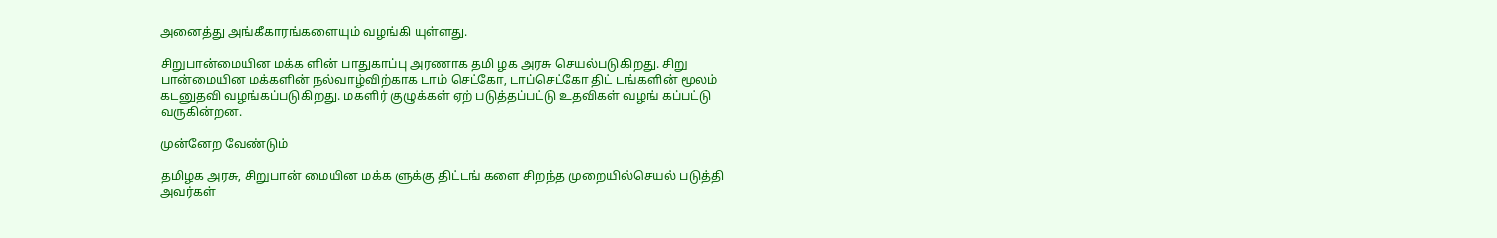அனைத்து அங்கீகாரங்களையும் வழங்கி யுள்ளது.

சிறுபான்மையின மக்க ளின் பாதுகாப்பு அரணாக தமி ழக அரசு செயல்படுகிறது. சிறு பான்மையின மக்களின் நல்வாழ்விற்காக டாம் செட்கோ, டாப்செட்கோ திட் டங்களின் மூலம் கடனுதவி வழங்கப்படுகிறது. மகளிர் குழுக்கள் ஏற் படுத்தப்பட்டு உதவிகள் வழங் கப்பட்டு வருகின்றன.

முன்னேற வேண்டும்

தமிழக அரசு, சிறுபான் மையின மக்க ளுக்கு திட்டங் களை சிறந்த முறையில்செயல் படுத்தி அவர்கள்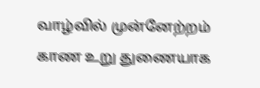வாழ்வில் முன்னேற்றம் காண உறு துணையாக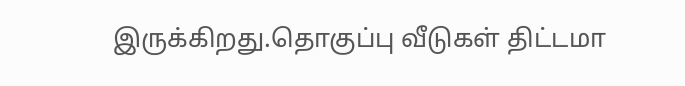இருக்கிறது.தொகுப்பு வீடுகள் திட்டமா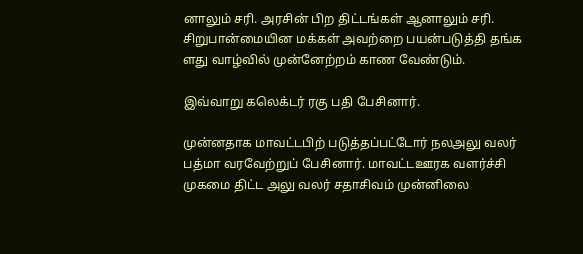னாலும் சரி. அரசின் பிற திட்டங்கள் ஆனாலும் சரி. சிறுபான்மையின மக்கள் அவற்றை பயன்படுத்தி தங்க ளது வாழ்வில் முன்னேற்றம் காண வேண்டும்.

இவ்வாறு கலெக்டர் ரகு பதி பேசினார்.

முன்னதாக மாவட்டபிற் படுத்தப்பட்டோர் நலஅலு வலர் பத்மா வரவேற்றுப் பேசினார். மாவட்டஊரக வளர்ச்சி முகமை திட்ட அலு வலர் சதாசிவம் முன்னிலை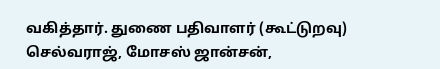வகித்தார். துணை பதிவாளர் (கூட்டுறவு) செல்வராஜ், மோசஸ் ஜான்சன்,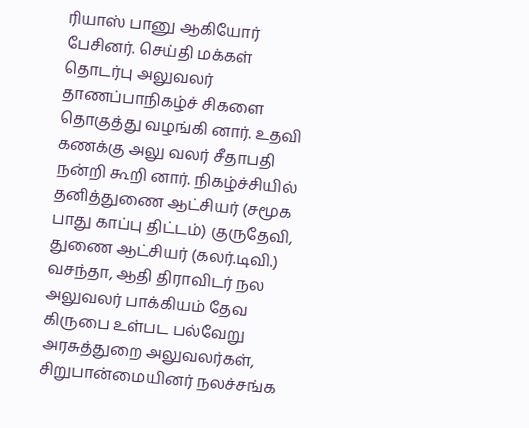ரியாஸ் பானு ஆகியோர் பேசினர். செய்தி மக்கள் தொடர்பு அலுவலர் தாணப்பாநிகழ்ச் சிகளை தொகுத்து வழங்கி னார். உதவி கணக்கு அலு வலர் சீதாபதி நன்றி கூறி னார். நிகழ்ச்சியில் தனித்துணை ஆட்சியர் (சமூக பாது காப்பு திட்டம்) குருதேவி, துணை ஆட்சியர் (கலர்.டிவி.) வசந்தா, ஆதி திராவிடர் நல அலுவலர் பாக்கியம் தேவ கிருபை உள்பட பல்வேறு அரசுத்துறை அலுவலர்கள், சிறுபான்மையினர் நலச்சங்க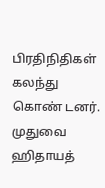பிரதிநிதிகள் கலந்து கொண் டனர்.
முதுவை ஹிதாயத்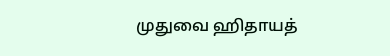முதுவை ஹிதாயத்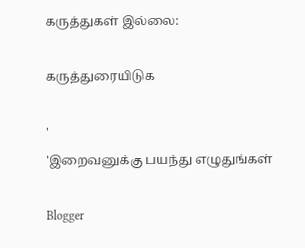கருத்துகள் இல்லை:

கருத்துரையிடுக

'
'இறைவனுக்கு பயந்து எழுதுங்கள்

Blogger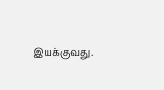இயக்குவது.